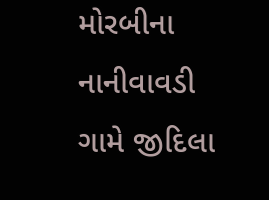મોરબીના નાનીવાવડી ગામે જીદિલા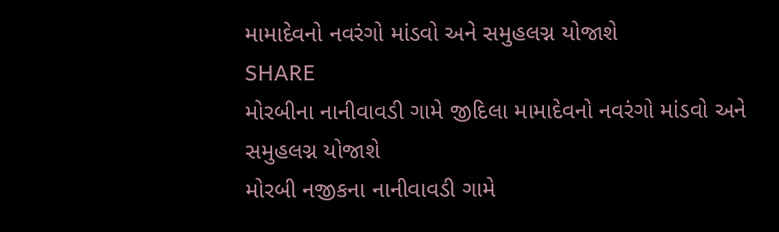મામાદેવનો નવરંગો માંડવો અને સમુહલગ્ન યોજાશે
SHARE
મોરબીના નાનીવાવડી ગામે જીદિલા મામાદેવનો નવરંગો માંડવો અને સમુહલગ્ન યોજાશે
મોરબી નજીકના નાનીવાવડી ગામે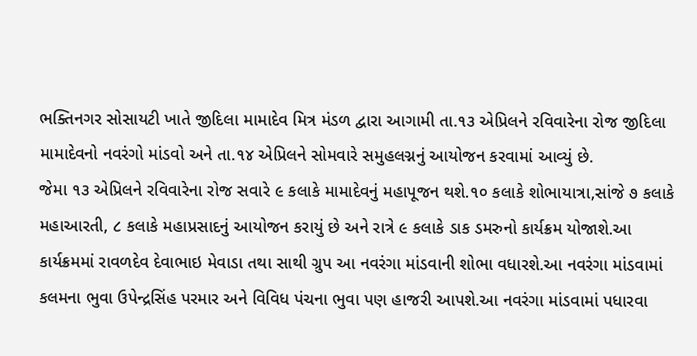ભક્તિનગર સોસાયટી ખાતે જીદિલા મામાદેવ મિત્ર મંડળ દ્વારા આગામી તા.૧૩ એપ્રિલને રવિવારેના રોજ જીદિલા મામાદેવનો નવરંગો માંડવો અને તા.૧૪ એપ્રિલને સોમવારે સમુહલગ્નનું આયોજન કરવામાં આવ્યું છે.
જેમા ૧૩ એપ્રિલને રવિવારેના રોજ સવારે ૯ કલાકે મામાદેવનું મહાપૂજન થશે.૧૦ કલાકે શોભાયાત્રા,સાંજે ૭ કલાકે મહાઆરતી, ૮ કલાકે મહાપ્રસાદનું આયોજન કરાયું છે અને રાત્રે ૯ કલાકે ડાક ડમરુનો કાર્યક્રમ યોજાશે.આ કાર્યક્રમમાં રાવળદેવ દેવાભાઇ મેવાડા તથા સાથી ગ્રુપ આ નવરંગા માંડવાની શોભા વધારશે.આ નવરંગા માંડવામાં કલમના ભુવા ઉપેન્દ્રસિંહ પરમાર અને વિવિધ પંચના ભુવા પણ હાજરી આપશે.આ નવરંગા માંડવામાં પધારવા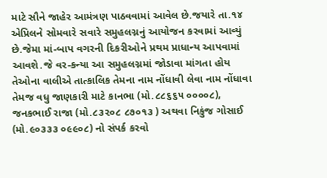માટે સૌને જાહેર આમંત્રણ પાઠવવામાં આવેલ છે.જયારે તા.૧૪ એપ્રિલને સોમવારે સવારે સમુહલગ્નનું આયોજન કરવામાં આવ્યું છે.જેમા માં-બાપ વગરની દિકરીઓને પ્રથમ પ્રાધાન્ય આપવામાં આવશે.જે વર-કન્યા આ સમુહલગ્નમાં જોડાવા માંગતા હોય તેઓના વાલીએ તાત્કાલિક તેમના નામ નોંધાવી લેવા નામ નોંધાવા તેમજ વધુ જાણકારી માટે કાનભા (મો.૮૮૬૬૫ ૦૦૦૦૮), જનકભાઈ રાજા (મો.૮૩૨૦૮ ૮૭૦૧૩ ) અથવા નિકુંજ ગોસાઈ (મો.૯૦૩૩૩ ૦૯૯૦૮) નો સંપર્ક કરવો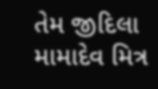તેમ જીદિલા મામાદેવ મિત્ર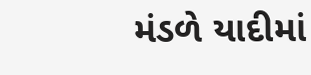મંડળે યાદીમાં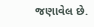જણાવેલ છે.